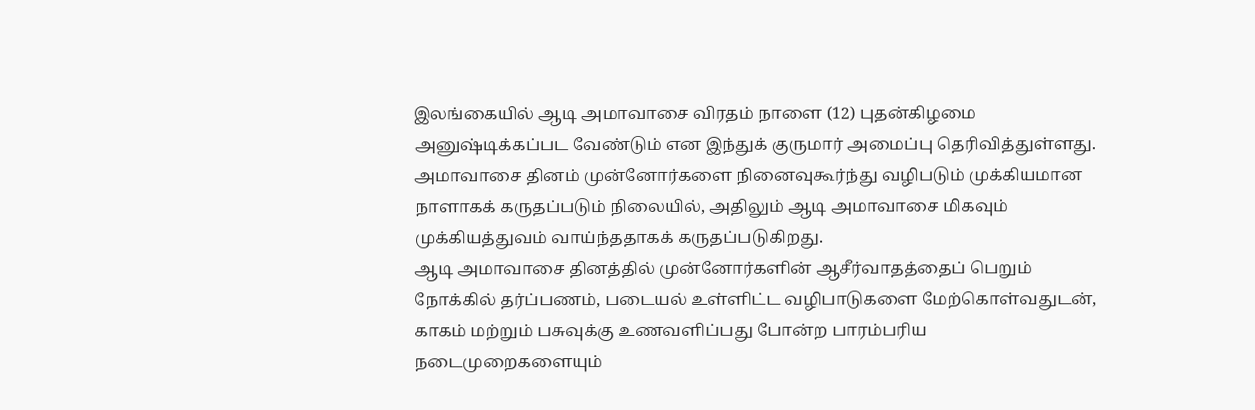இலங்கையில் ஆடி அமாவாசை விரதம் நாளை (12) புதன்கிழமை அனுஷ்டிக்கப்பட வேண்டும் என இந்துக் குருமார் அமைப்பு தெரிவித்துள்ளது.
அமாவாசை தினம் முன்னோர்களை நினைவுகூர்ந்து வழிபடும் முக்கியமான நாளாகக் கருதப்படும் நிலையில், அதிலும் ஆடி அமாவாசை மிகவும் முக்கியத்துவம் வாய்ந்ததாகக் கருதப்படுகிறது.
ஆடி அமாவாசை தினத்தில் முன்னோர்களின் ஆசீர்வாதத்தைப் பெறும் நோக்கில் தர்ப்பணம், படையல் உள்ளிட்ட வழிபாடுகளை மேற்கொள்வதுடன், காகம் மற்றும் பசுவுக்கு உணவளிப்பது போன்ற பாரம்பரிய நடைமுறைகளையும்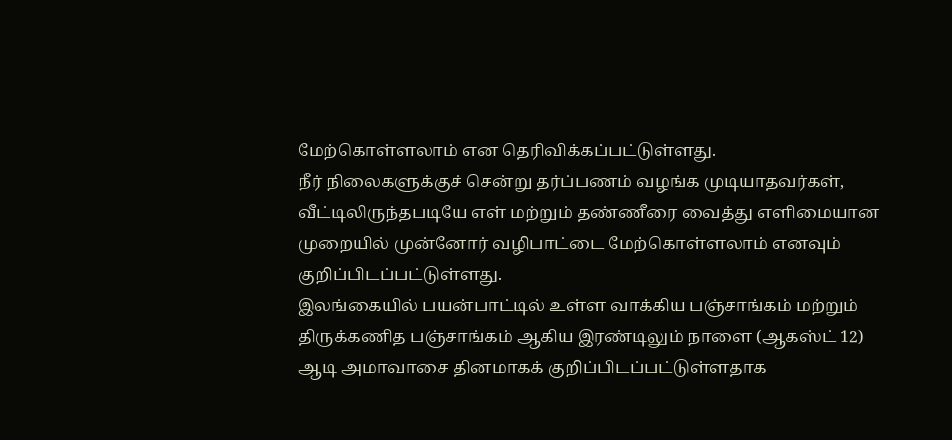மேற்கொள்ளலாம் என தெரிவிக்கப்பட்டுள்ளது.
நீர் நிலைகளுக்குச் சென்று தர்ப்பணம் வழங்க முடியாதவர்கள், வீட்டிலிருந்தபடியே எள் மற்றும் தண்ணீரை வைத்து எளிமையான முறையில் முன்னோர் வழிபாட்டை மேற்கொள்ளலாம் எனவும் குறிப்பிடப்பட்டுள்ளது.
இலங்கையில் பயன்பாட்டில் உள்ள வாக்கிய பஞ்சாங்கம் மற்றும் திருக்கணித பஞ்சாங்கம் ஆகிய இரண்டிலும் நாளை (ஆகஸ்ட் 12) ஆடி அமாவாசை தினமாகக் குறிப்பிடப்பட்டுள்ளதாக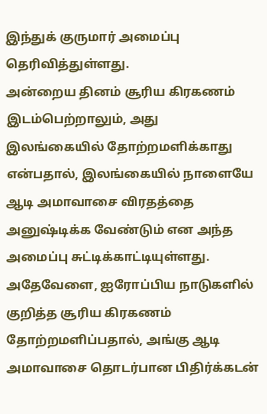இந்துக் குருமார் அமைப்பு தெரிவித்துள்ளது.
அன்றைய தினம் சூரிய கிரகணம் இடம்பெற்றாலும், அது இலங்கையில் தோற்றமளிக்காது என்பதால், இலங்கையில் நாளையே ஆடி அமாவாசை விரதத்தை அனுஷ்டிக்க வேண்டும் என அந்த அமைப்பு சுட்டிக்காட்டியுள்ளது.
அதேவேளை, ஐரோப்பிய நாடுகளில் குறித்த சூரிய கிரகணம் தோற்றமளிப்பதால், அங்கு ஆடி அமாவாசை தொடர்பான பிதிர்க்கடன்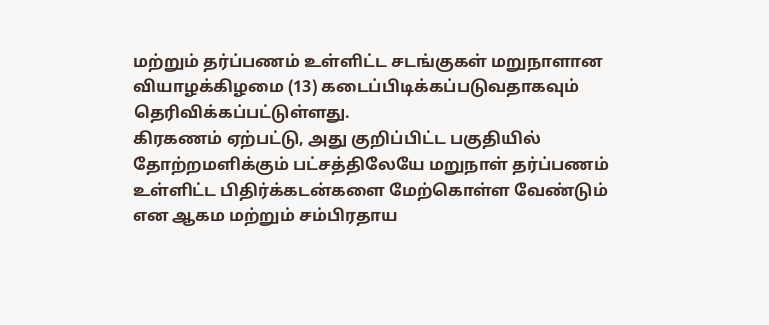மற்றும் தர்ப்பணம் உள்ளிட்ட சடங்குகள் மறுநாளான வியாழக்கிழமை (13) கடைப்பிடிக்கப்படுவதாகவும் தெரிவிக்கப்பட்டுள்ளது.
கிரகணம் ஏற்பட்டு, அது குறிப்பிட்ட பகுதியில் தோற்றமளிக்கும் பட்சத்திலேயே மறுநாள் தர்ப்பணம் உள்ளிட்ட பிதிர்க்கடன்களை மேற்கொள்ள வேண்டும் என ஆகம மற்றும் சம்பிரதாய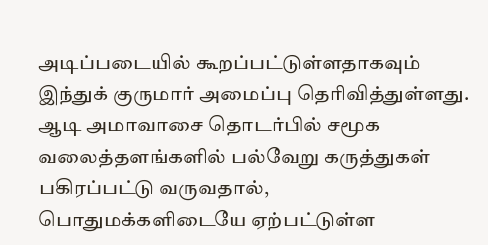அடிப்படையில் கூறப்பட்டுள்ளதாகவும் இந்துக் குருமார் அமைப்பு தெரிவித்துள்ளது.
ஆடி அமாவாசை தொடர்பில் சமூக வலைத்தளங்களில் பல்வேறு கருத்துகள் பகிரப்பட்டு வருவதால், பொதுமக்களிடையே ஏற்பட்டுள்ள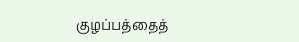குழப்பத்தைத்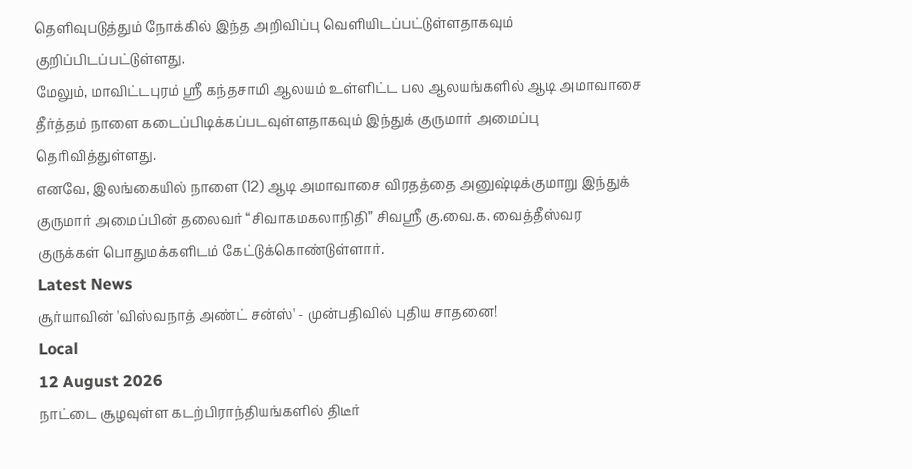தெளிவுபடுத்தும் நோக்கில் இந்த அறிவிப்பு வெளியிடப்பட்டுள்ளதாகவும் குறிப்பிடப்பட்டுள்ளது.
மேலும், மாவிட்டபுரம் ஸ்ரீ கந்தசாமி ஆலயம் உள்ளிட்ட பல ஆலயங்களில் ஆடி அமாவாசை தீர்த்தம் நாளை கடைப்பிடிக்கப்படவுள்ளதாகவும் இந்துக் குருமார் அமைப்பு தெரிவித்துள்ளது.
எனவே, இலங்கையில் நாளை (12) ஆடி அமாவாசை விரதத்தை அனுஷ்டிக்குமாறு இந்துக் குருமார் அமைப்பின் தலைவர் “சிவாகமகலாநிதி” சிவஸ்ரீ கு.வை.க. வைத்தீஸ்வர குருக்கள் பொதுமக்களிடம் கேட்டுக்கொண்டுள்ளார்.
Latest News
சூர்யாவின் 'விஸ்வநாத் அண்ட் சன்ஸ்' - முன்பதிவில் புதிய சாதனை!
Local
12 August 2026
நாட்டை சூழவுள்ள கடற்பிராந்தியங்களில் திடீர்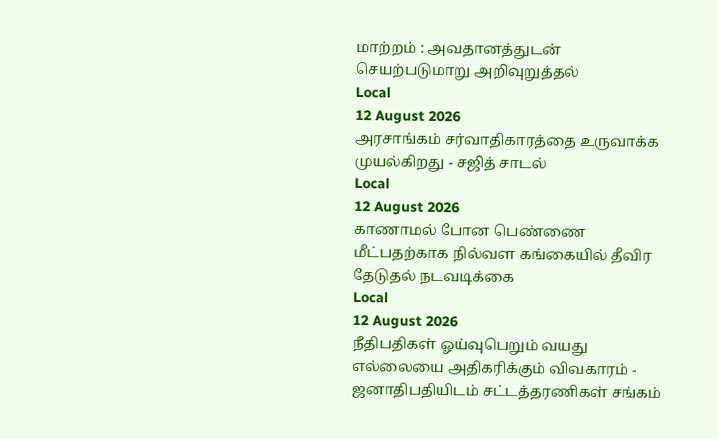மாற்றம் : அவதானத்துடன் செயற்படுமாறு அறிவுறுத்தல்
Local
12 August 2026
அரசாங்கம் சர்வாதிகாரத்தை உருவாக்க முயல்கிறது - சஜித் சாடல்
Local
12 August 2026
காணாமல் போன பெண்ணை மீட்பதற்காக நில்வள கங்கையில் தீவிர தேடுதல் நடவடிக்கை
Local
12 August 2026
நீதிபதிகள் ஓய்வுபெறும் வயது எல்லையை அதிகரிக்கும் விவகாரம் - ஜனாதிபதியிடம் சட்டத்தரணிகள் சங்கம்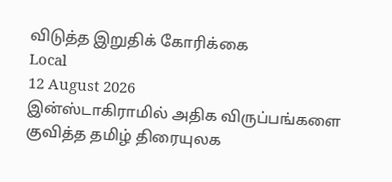விடுத்த இறுதிக் கோரிக்கை
Local
12 August 2026
இன்ஸ்டாகிராமில் அதிக விருப்பங்களை குவித்த தமிழ் திரையுலக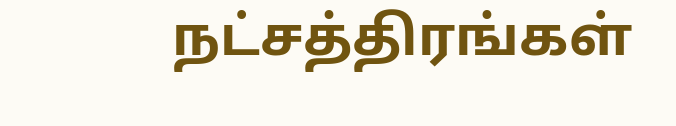நட்சத்திரங்கள்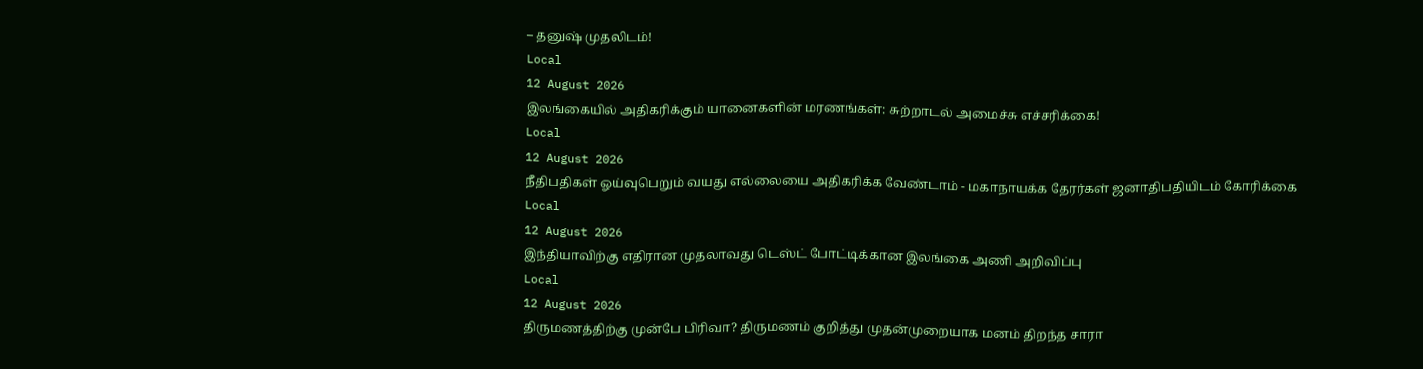– தனுஷ் முதலிடம்!
Local
12 August 2026
இலங்கையில் அதிகரிக்கும் யானைகளின் மரணங்கள்: சுற்றாடல் அமைச்சு எச்சரிக்கை!
Local
12 August 2026
நீதிபதிகள் ஓய்வுபெறும் வயது எல்லையை அதிகரிக்க வேண்டாம் - மகாநாயக்க தேரர்கள் ஜனாதிபதியிடம் கோரிக்கை
Local
12 August 2026
இந்தியாவிற்கு எதிரான முதலாவது டெஸ்ட் போட்டிக்கான இலங்கை அணி அறிவிப்பு
Local
12 August 2026
திருமணத்திற்கு முன்பே பிரிவா? திருமணம் குறித்து முதன்முறையாக மனம் திறந்த சாரா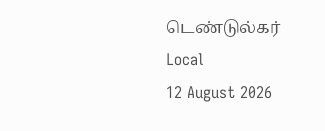டெண்டுல்கர்
Local
12 August 2026